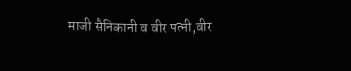माजी सैनिकानी व वीर पत्नी,वीर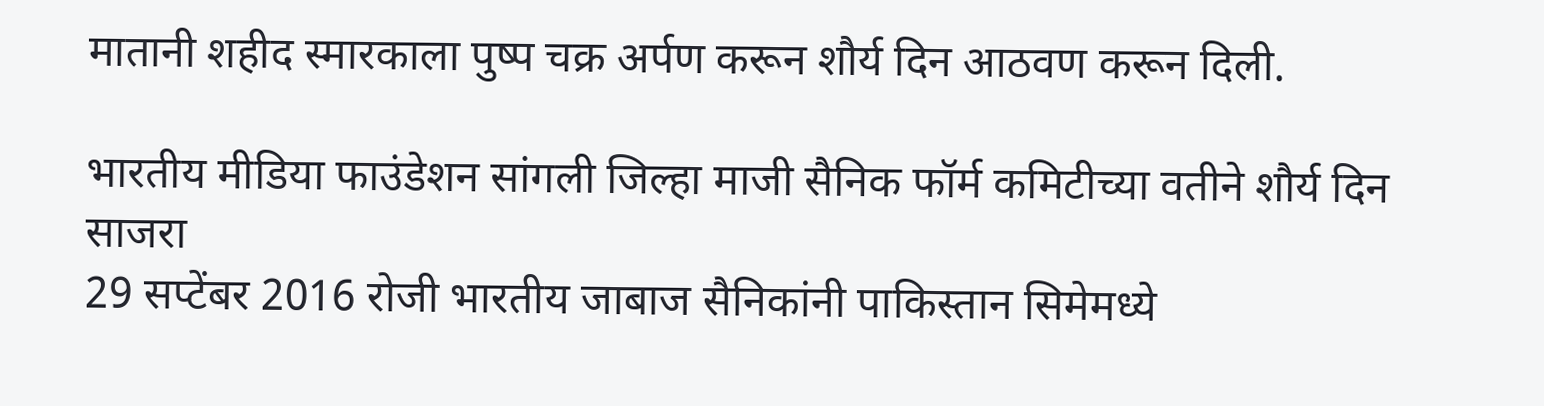मातानी शहीद स्मारकाला पुष्प चक्र अर्पण करून शौर्य दिन आठवण करून दिली.

भारतीय मीडिया फाउंडेशन सांगली जिल्हा माजी सैनिक फॉर्म कमिटीच्या वतीने शौर्य दिन साजरा
29 सप्टेंबर 2016 रोजी भारतीय जाबाज सैनिकांनी पाकिस्तान सिमेमध्ये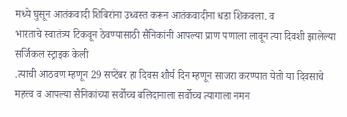मध्ये घुसून आतंकवादी शिबिरांना उध्वस्त करून आतंकवादीना धडा शिकवला. व
भारताचे स्वातंत्र्य टिकवून ठेवण्यासाठी सैनिकांनी आपल्या प्राण पणाला लावून त्या दिवशी झालेल्या सर्जिकल स्ट्राइक केली
.त्याची आठवण म्हणून 29 सप्टेंबर हा दिवस शौर्य दिन म्हणून साजरा करण्यात येतो या दिवसाचे महत्त्व व आपल्या सैनिकांच्या सर्वोच्च बलिदानाला सर्वोच्च त्यागाला नमन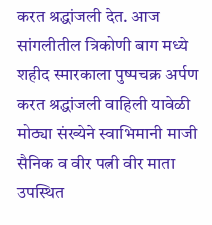करत श्रद्धांजली देत. आज सांगलीतील त्रिकोणी बाग मध्ये शहीद स्मारकाला पुष्पचक्र अर्पण करत श्रद्धांजली वाहिली यावेळी मोठ्या संख्येने स्वाभिमानी माजी सैनिक व वीर पत्नी वीर माता उपस्थित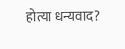होत्या धन्यवाद?